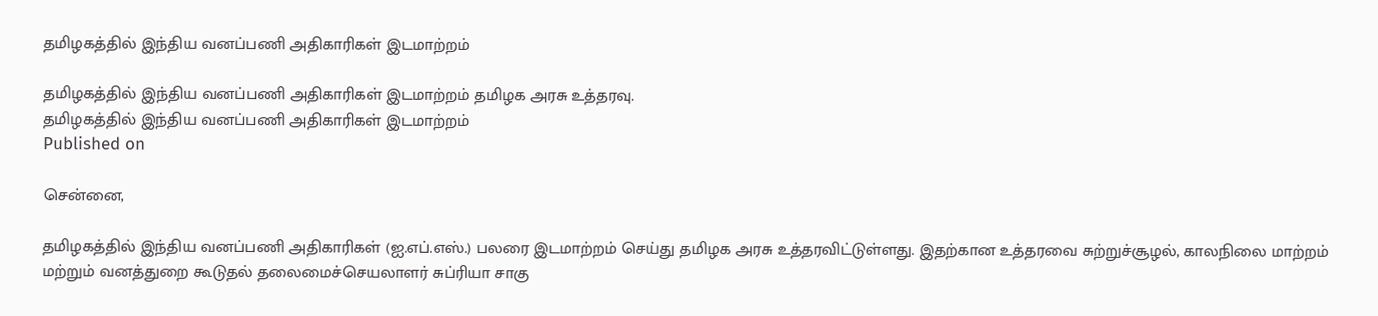தமிழகத்தில் இந்திய வனப்பணி அதிகாரிகள் இடமாற்றம்

தமிழகத்தில் இந்திய வனப்பணி அதிகாரிகள் இடமாற்றம் தமிழக அரசு உத்தரவு.
தமிழகத்தில் இந்திய வனப்பணி அதிகாரிகள் இடமாற்றம்
Published on

சென்னை,

தமிழகத்தில் இந்திய வனப்பணி அதிகாரிகள் (ஐ.எப்.எஸ்.) பலரை இடமாற்றம் செய்து தமிழக அரசு உத்தரவிட்டுள்ளது. இதற்கான உத்தரவை சுற்றுச்சூழல், காலநிலை மாற்றம் மற்றும் வனத்துறை கூடுதல் தலைமைச்செயலாளர் சுப்ரியா சாகு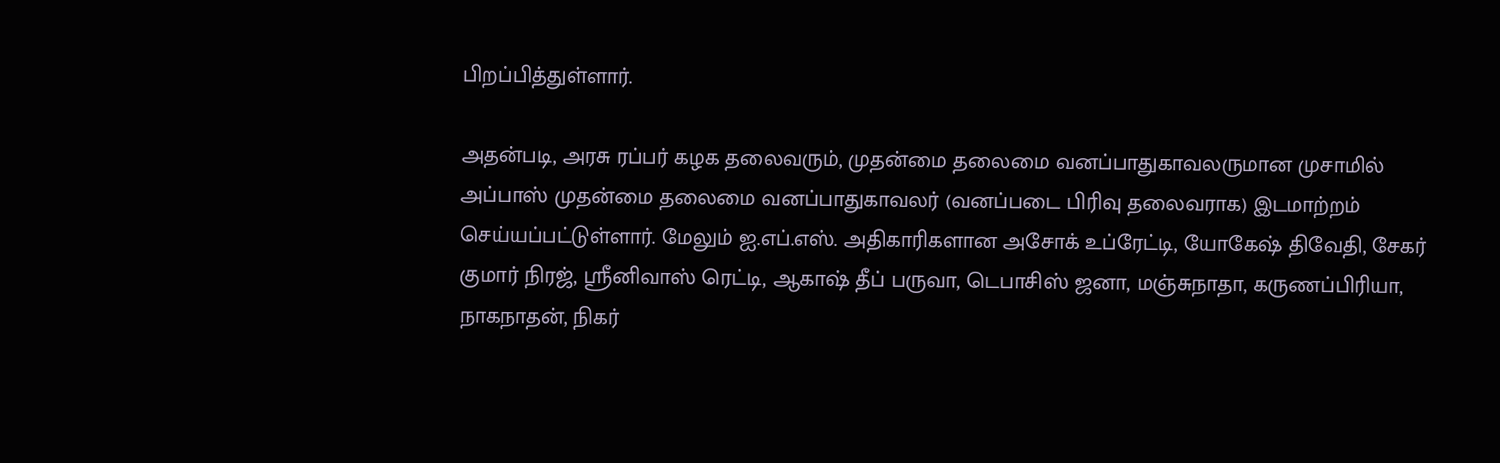பிறப்பித்துள்ளார்.

அதன்படி, அரசு ரப்பர் கழக தலைவரும், முதன்மை தலைமை வனப்பாதுகாவலருமான முசாமில் அப்பாஸ் முதன்மை தலைமை வனப்பாதுகாவலர் (வனப்படை பிரிவு தலைவராக) இடமாற்றம் செய்யப்பட்டுள்ளார். மேலும் ஐ.எப்.எஸ். அதிகாரிகளான அசோக் உப்ரேட்டி, யோகேஷ் திவேதி, சேகர் குமார் நிரஜ், ஸ்ரீனிவாஸ் ரெட்டி, ஆகாஷ் தீப் பருவா, டெபாசிஸ் ஜனா, மஞ்சுநாதா, கருணப்பிரியா, நாகநாதன், நிகர்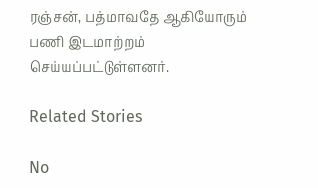ரஞ்சன், பத்மாவதே ஆகியோரும் பணி இடமாற்றம் செய்யப்பட்டுள்ளனர்.

Related Stories

No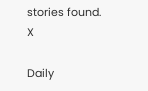stories found.
X

Daily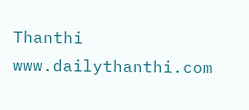Thanthi
www.dailythanthi.com